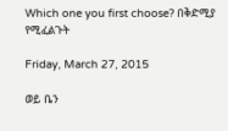Which one you first choose? በቅድሚያ የሚፈልጉት

Friday, March 27, 2015

ወይ ቤን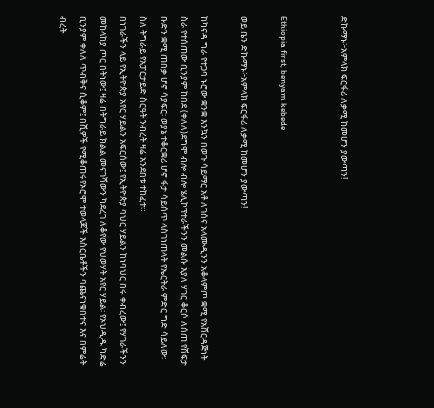ድኩማኑ፦አምላክ ፍርፋሪ ለቃሚ ከመሆን ያውጣን!


Ethiopia first, benyam kebede

ወይ ቤን ድኩማኑ፦አምላክ ፍርፋሪ ለቃሚ ከመሆን ያውጣን!

ከካናዳ ግራ የተጋባ ኑሮው ቋንቋ እንኳን በወጉ ሳይማር አቶ ለገሰና አላሙዲንን አቆላምጦ ቋሚ የአሸርዳጅነት ስራ የተሰጠው ቢንያም ከበደ (ቀለለ)ደግሞ ብሎ ብሎ ሄሊኮፕተራችንን መልሱ እያለ ሃገር ቆርሶ ለሰጠ የሽፍታ ቡድን ቋሚ ጠበቃ ሆኖ ሳያፍር፡ ወያኔ ተቆርቋሪ ሆኖ ፋታ ሳይሰጥ ላስገነጠላት የኤርትራ ምድር ግድ ሳይለው፡ ስለ ትግራይ የአፓርታይድ ስርዓት ንብረት ዛሬ አንደበቱ ተከፈተ።
በነገራችን ላይ የኢትዮጵያ አየር ሃይልን አፍርሰው፤ የኢትዮጵያ ባህር ሃይልን ከነባህር በሩ ቀብረው፤ የሃገራችንን መከላከያ ጦር በትነው፤ ዛሬ በትግራይ ክልል መናገሻውን ካደረገ ለቆየው የህወሃት አየር ሃይል፡ የኦህዲዱ ካድሬ ቢንያም ቀለለ ጥብቅና ሲቆም፤ በሺዎች የሚቆጠሩየኦሮሞ ተወላጆች እስርቤቶችን ባጨናነቁበተና እና በምሬት ብረት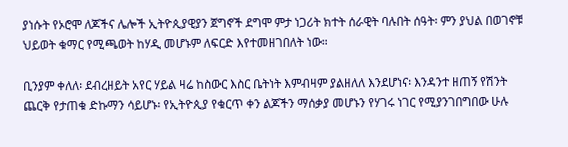ያነሱት የኦሮሞ ለጆችና ሌሎች ኢትዮጲያዊያን ጀግኖች ደግሞ ምታ ነጋሪት ክተት ሰራዊት ባሉበት ሰዓት፡ ምን ያህል በወገኖቹ ህይወት ቁማር የሚጫወት ከሃዲ መሆኑም ለፍርድ እየተመዘገበለት ነው።

ቢንያም ቀለለ፡ ደብረዘይት አየር ሃይል ዛሬ ከስውር እስር ቤትነት እምብዛም ያልዘለለ እንደሆነና፡ እንዳንተ ዘጠኝ የሽንት ጨርቅ የታጠቁ ድኩማን ሳይሆኑ፡ የኢትዮጲያ የቁርጥ ቀን ልጆችን ማሰቃያ መሆኑን የሃገሩ ነገር የሚያንገበግበው ሁሉ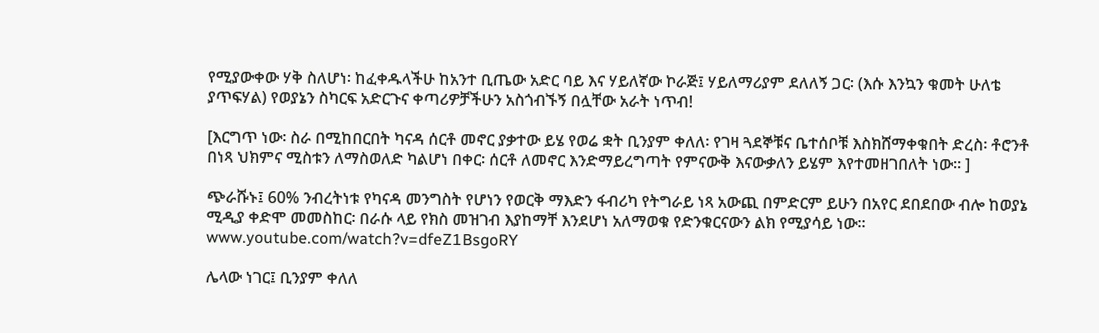የሚያውቀው ሃቅ ስለሆነ፡ ከፈቀዱላችሁ ከአንተ ቢጤው አድር ባይ እና ሃይለኛው ኮራጅ፤ ሃይለማሪያም ደለለኝ ጋር፡ (እሱ እንኳን ቁመት ሁለቴ ያጥፍሃል) የወያኔን ስካርፍ አድርጉና ቀጣሪዎቻችሁን አስጎብኙኝ በሏቸው አራት ነጥብ!

[እርግጥ ነው፡ ስራ በሚከበርበት ካናዳ ሰርቶ መኖር ያቃተው ይሄ የወሬ ቋት ቢንያም ቀለለ፡ የገዛ ጓደኞቹና ቤተሰቦቹ እስክሸማቀቁበት ድረስ፡ ቶሮንቶ በነጻ ህክምና ሚስቱን ለማስወለድ ካልሆነ በቀር፡ ሰርቶ ለመኖር እንድማይረግጣት የምናውቅ እናውቃለን ይሄም እየተመዘገበለት ነው። ]

ጭራሹኑ፤ 60% ንብረትነቱ የካናዳ መንግስት የሆነን የወርቅ ማእድን ፋብሪካ የትግራይ ነጻ አውጪ በምድርም ይሁን በአየር ደበደበው ብሎ ከወያኔ ሚዲያ ቀድሞ መመስከር፡ በራሱ ላይ የክስ መዝገብ እያከማቸ እንደሆነ አለማወቁ የድንቁርናውን ልክ የሚያሳይ ነው። www.youtube.com/watch?v=dfeZ1BsgoRY

ሌላው ነገር፤ ቢንያም ቀለለ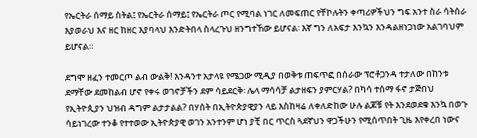የኤርትራ ሰማይ ስትል፤ የኤርትራ ሰማይ፤ የኤርትራ ጦር የሚባል ነገር ለመፍጠር የቸኮሉትን ቀጣሪዎችህን ግፍ አንተ ስራ ሳትሰራ እያወራህ እና ዘር ከዘር እያባላህ እንድትበላ ስላረጉህ ዘንግተኸው ይሆናል፡ እኛ ግን ለአፍታ እንኳን እንዳልዘነጋነው አልገባህም ይሆናል።

ደግሞ ዘፈን ተመርጦ ልብ ውልቅ! እንዳንተ አታላዩ የሜጋው ሚዲያ በወቅቱ ጠፍጥፎ በሰራው ፕሮቶጋንዳ ተታለው በከንቱ ደማቸው ደመከልብ ሆኖ የቀሩ ወገኖቻችን ደም ሳይደርቅ፡ ሌላ ማሳሳቻ ልታዘፍን ያምርሃል? በካሳ ተሰማ ፋኖ ታጅበህ የኢትዮጲያን ህዝብ ዳግም ልታታልል? በሃሰት በኢትዮጵያዊያን ላይ እስከዛሬ ለቀለድከው ሁሉ ልጆቹ የት እንደወደቁ እንኳ በወጉ ሳይነገረው ተንቆ የተተወው ኢትዮጵያዊ ወገን አንተንም ሆነ ያቺ በር ጥርስ ጓደኛህን ዋጋችሁን የሚሰጥበት ጊዜ እየቀረበ ነውና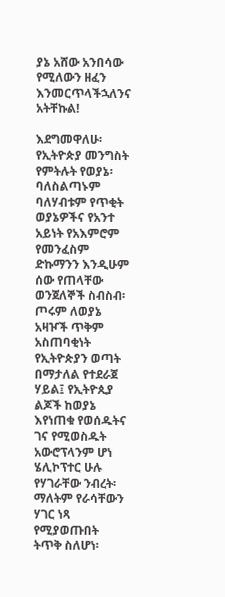ያኔ አሸው አንበሳው የሚለውን ዘፈን እንመርጥላችኋለንና አትቸኩል!

እደግመዋለሁ፡ የኢትዮጵያ መንግስት የምትሉት የወያኔ፡ ባለስልጣኑም ባለሃብቱም የጥቂት ወያኔዎችና የአንተ አይነት የአእምሮም የመንፈስም ድኩማንን እንዲሁም ሰው የጠላቸው ወንጀለኞች ስብስብ፡ ጦሩም ለወያኔ አዛዦች ጥቅም አስጠባቂነት የኢትዮጵያን ወጣት በማታለል የተደራጀ ሃይል፤ የኢትዮጲያ ልጆች ከወያኔ እየነጠቁ የወሰዱትና ገና የሚወስዱት አውሮፕላንም ሆነ ሄሊኮፕተር ሁሉ የሃገራቸው ንብረት፡ ማለትም የራሳቸውን ሃገር ነጻ የሚያወጡበት ትጥቅ ስለሆነ፡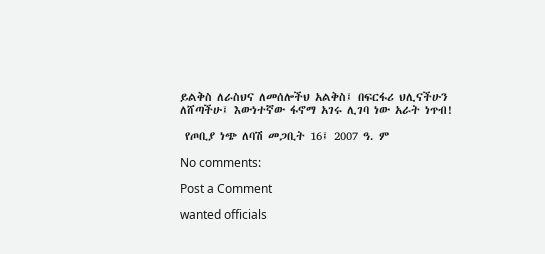ይልቅስ ለራስህና ለመሰሎችህ አልቅስ፤ በፍርፋሪ ህሊናችሁን ለሸጣችሁ፤ እውነተኛው ፋኖማ አገሩ ሊገባ ነው አራት ነጥብ!

 የጦቢያ ነጭ ለባሽ መጋቢት 16፤ 2007 ዓ. ም

No comments:

Post a Comment

wanted officials